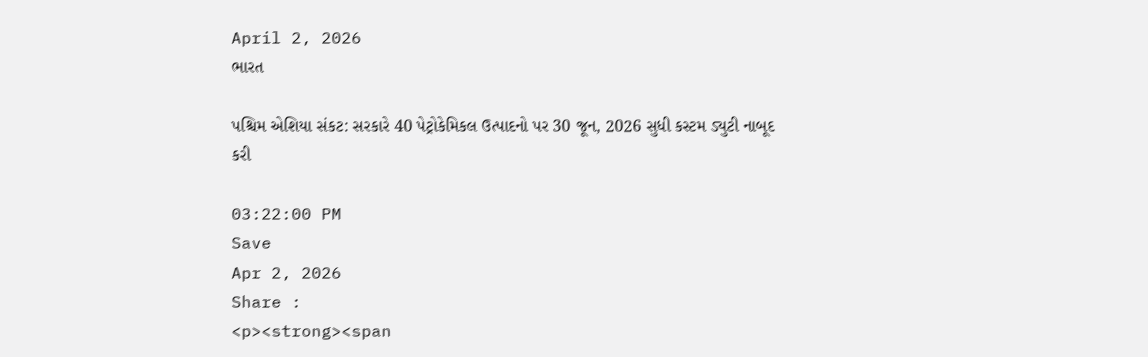April 2, 2026
ભારત

પશ્ચિમ એશિયા સંકટ: સરકારે 40 પેટ્રોકેમિકલ ઉત્પાદનો પર 30 જૂન, 2026 સુધી કસ્ટમ ડ્યુટી નાબૂદ કરી

03:22:00 PM
Save
Apr 2, 2026
Share :
<p><strong><span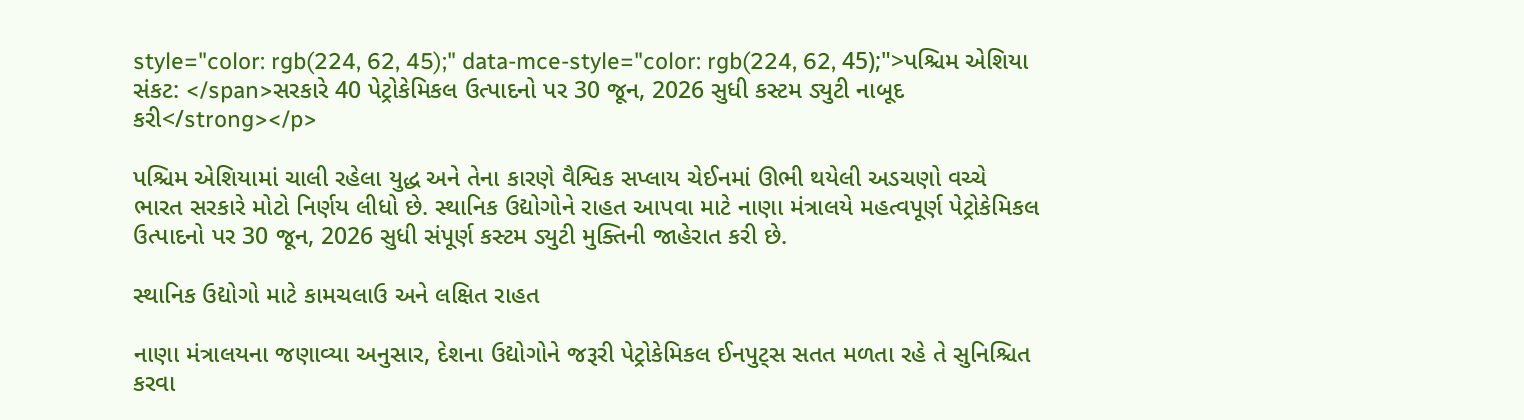style="color: rgb(224, 62, 45);" data-mce-style="color: rgb(224, 62, 45);">પશ્ચિમ એશિયા સંકટ: </span>સરકારે 40 પેટ્રોકેમિકલ ઉત્પાદનો પર 30 જૂન, 2026 સુધી કસ્ટમ ડ્યુટી નાબૂદ કરી</strong></p>

પશ્ચિમ એશિયામાં ચાલી રહેલા યુદ્ધ અને તેના કારણે વૈશ્વિક સપ્લાય ચેઈનમાં ઊભી થયેલી અડચણો વચ્ચે ભારત સરકારે મોટો નિર્ણય લીધો છે. સ્થાનિક ઉદ્યોગોને રાહત આપવા માટે નાણા મંત્રાલયે મહત્વપૂર્ણ પેટ્રોકેમિકલ ઉત્પાદનો પર 30 જૂન, 2026 સુધી સંપૂર્ણ કસ્ટમ ડ્યુટી મુક્તિની જાહેરાત કરી છે.

સ્થાનિક ઉદ્યોગો માટે કામચલાઉ અને લક્ષિત રાહત

નાણા મંત્રાલયના જણાવ્યા અનુસાર, દેશના ઉદ્યોગોને જરૂરી પેટ્રોકેમિકલ ઈનપુટ્સ સતત મળતા રહે તે સુનિશ્ચિત કરવા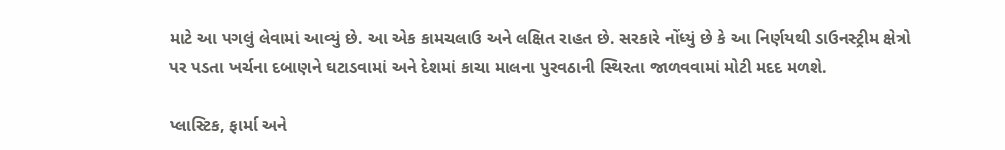માટે આ પગલું લેવામાં આવ્યું છે. આ એક કામચલાઉ અને લક્ષિત રાહત છે. સરકારે નોંધ્યું છે કે આ નિર્ણયથી ડાઉનસ્ટ્રીમ ક્ષેત્રો પર પડતા ખર્ચના દબાણને ઘટાડવામાં અને દેશમાં કાચા માલના પુરવઠાની સ્થિરતા જાળવવામાં મોટી મદદ મળશે.

પ્લાસ્ટિક, ફાર્મા અને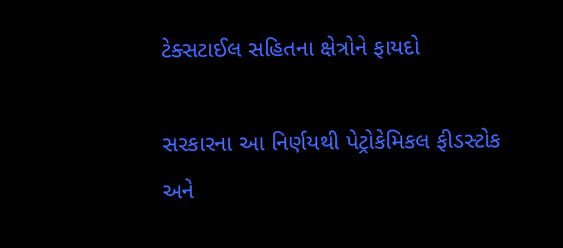ટેક્સટાઈલ સહિતના ક્ષેત્રોને ફાયદો

સરકારના આ નિર્ણયથી પેટ્રોકેમિકલ ફીડસ્ટોક અને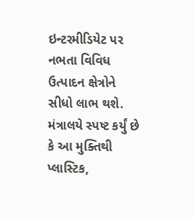ઇન્ટરમીડિયેટ પર નભતા વિવિધ ઉત્પાદન ક્ષેત્રોને સીધો લાભ થશે. મંત્રાલયે સ્પષ્ટ કર્યું છે કે આ મુક્તિથી પ્લાસ્ટિક,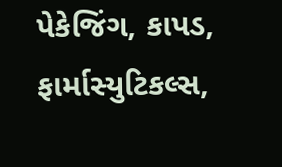પેકેજિંગ, કાપડ, ફાર્માસ્યુટિકલ્સ,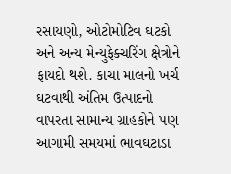રસાયણો, ઓટોમોટિવ ઘટકો અને અન્ય મેન્યુફેક્ચરિંગ ક્ષેત્રોને ફાયદો થશે. કાચા માલનો ખર્ચ ઘટવાથી અંતિમ ઉત્પાદનો વાપરતા સામાન્ય ગ્રાહકોને પણ આગામી સમયમાં ભાવઘટાડા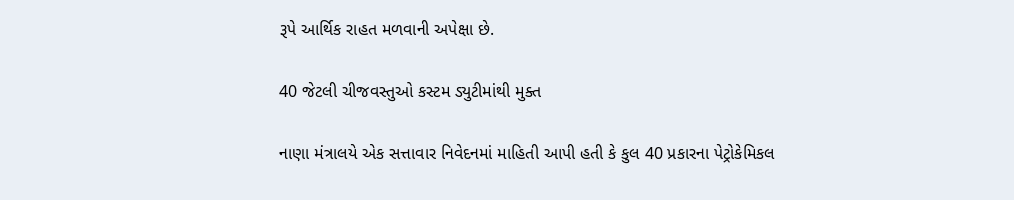રૂપે આર્થિક રાહત મળવાની અપેક્ષા છે.

40 જેટલી ચીજવસ્તુઓ કસ્ટમ ડ્યુટીમાંથી મુક્ત

નાણા મંત્રાલયે એક સત્તાવાર નિવેદનમાં માહિતી આપી હતી કે કુલ 40 પ્રકારના પેટ્રોકેમિકલ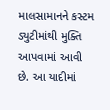માલસામાનને કસ્ટમ ડ્યુટીમાંથી મુક્તિ આપવામાં આવી છે. આ યાદીમાં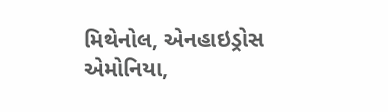મિથેનોલ, એનહાઇડ્રોસ એમોનિયા,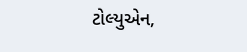ટોલ્યુએન,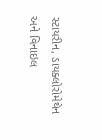સ્ટાયરીન, ડાયક્લોરોમેથેન અને વિનાઇલ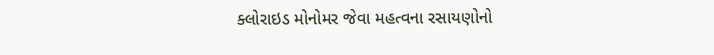ક્લોરાઇડ મોનોમર જેવા મહત્વના રસાયણોનો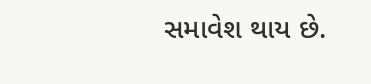સમાવેશ થાય છે.